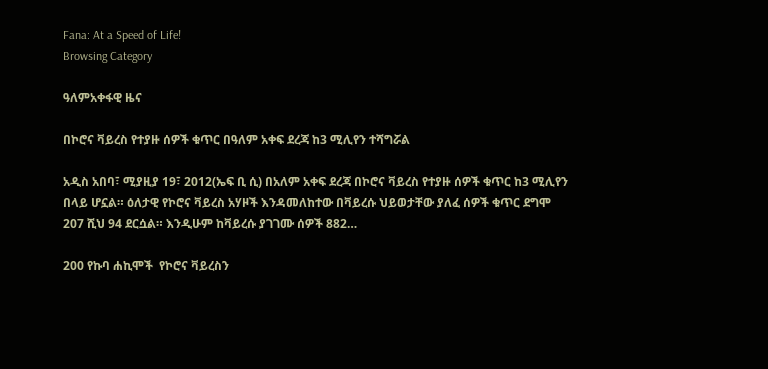Fana: At a Speed of Life!
Browsing Category

ዓለምአቀፋዊ ዜና

በኮሮና ቫይረስ የተያዙ ሰዎች ቁጥር በዓለም አቀፍ ደረጃ ከ3 ሚሊየን ተሻግሯል

አዲስ አበባ፣ ሚያዚያ 19፣ 2012(ኤፍ ቢ ሲ) በአለም አቀፍ ደረጃ በኮሮና ቫይረስ የተያዙ ሰዎች ቁጥር ከ3 ሚሊየን በላይ ሆኗል። ዕለታዊ የኮሮና ቫይረስ አሃዞች እንዳመለከተው በቫይረሱ ህይወታቸው ያለፈ ሰዎች ቁጥር ደግሞ 207 ሺህ 94 ደርሷል። እንዲሁም ከቫይረሱ ያገገሙ ሰዎች 882…

200 የኩባ ሐኪሞች  የኮሮና ቫይረስን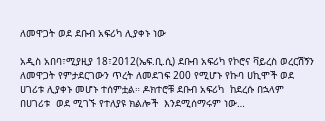ለመዋጋት ወደ ደቡብ አፍሪካ ሊያቀኑ ነው

አዲስ አበባ፣ሚያዚያ 18፣2012(ኤፍ.ቢ.ሲ) ደቡብ አፍሪካ የኮሮና ቫይረስ ወረርሽኝን ለመዋጋት የምታደርገውን ጥረት ለመደገፍ 200 የሚሆኑ የኩባ ሀኪሞች ወደ ሀገሪቱ ሊያቀኑ መሆኑ ተሰምቷል። ዶክተሮቹ ደቡብ አፍሪካ  ከደረሱ በኋላም  በሀገሪቱ  ወደ ሚገኙ የተለያዩ ክልሎች  እንደሚሰማሩም ነው…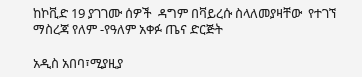ከኮቪድ 19 ያገገሙ ሰዎች  ዳግም በቫይረሱ ስላለመያዛቸው  የተገኘ ማስረጃ የለም -የዓለም አቀፉ ጤና ድርጅት

አዲስ አበባ፣ሚያዚያ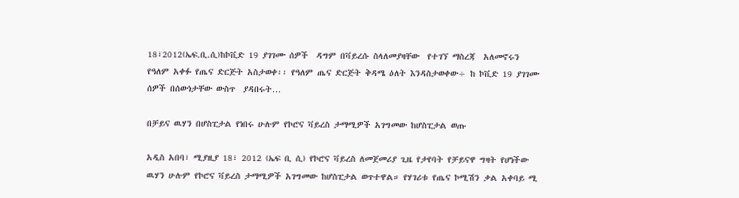18፣2012(ኤፍ.ቢ.ሲ)ከኮቪድ 19 ያገገሙ ሰዎች  ዳግም በቫይረሱ ስላለመያዛቸው  የተገኘ ማስረጃ  አለመኖሩን የዓለም አቀፉ የጤና ድርጅት አስታወቀ፡፡ የዓለም ጤና ድርጅት ቅዳሜ ዕለት እንዳስታወቀው÷ ከ ኮቪድ 19 ያገገሙ  ሰዎች በሰውነታቸው ውስጥ  ያዳበሩት…

በቻይና ዉሃን በሆስፒታል የነበሩ ሁሉም የኮሮና ቫይረስ ታማሚዎች አገግመው ከሆስፒታል ወጡ

አዲስ አበባ፣ ሚያዚያ 18፣ 2012 (ኤፍ ቢ ሲ) የኮሮና ቫይረስ ለመጀመሪያ ጊዜ የታየባት የቻይናዋ ግዛት የሆነችው ዉሃን ሁሉም የኮሮና ቫይረስ ታማሚዎች አገግመው ከሆስፒታል ወጥተዋል። የሃገሪቱ የጤና ኮሚሽን ቃል አቀባይ ሚ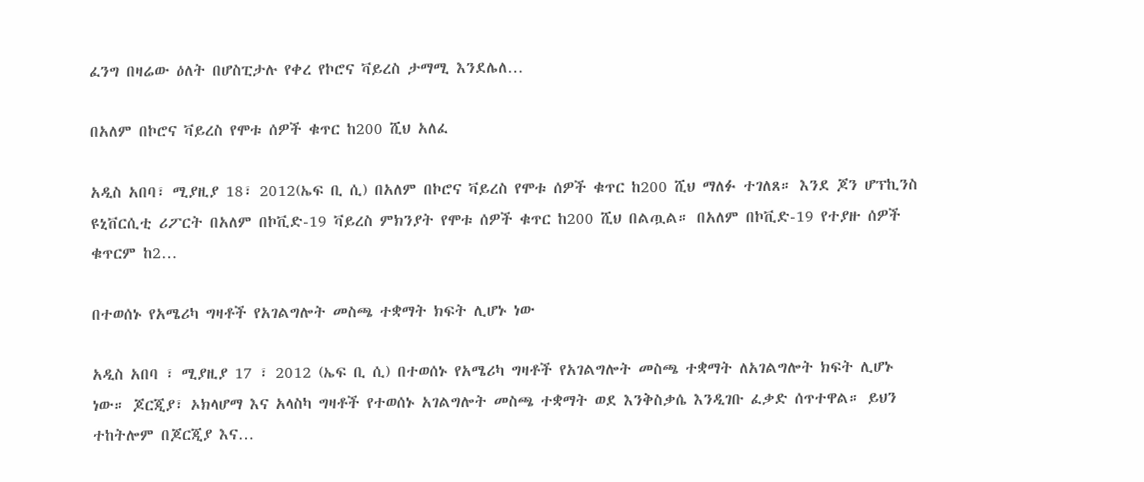ፈንግ በዛሬው ዕለት በሆስፒታሉ የቀረ የኮሮና ቫይረስ ታማሚ እንደሌለ…

በአለም በኮሮና ቫይረስ የሞቱ ሰዎች ቁጥር ከ200 ሺህ አለፈ

አዲስ አበባ፣ ሚያዚያ 18፣ 2012(ኤፍ ቢ ሲ) በአለም በኮሮና ቫይረስ የሞቱ ሰዎች ቁጥር ከ200 ሺህ ማለፉ ተገለጸ። እንደ ጆን ሆፕኪንስ ዩኒቨርሲቲ ሪፖርት በአለም በኮቪድ-19 ቫይረስ ምክንያት የሞቱ ሰዎች ቁጥር ከ200 ሺህ በልጧል። በአለም በኮቪድ-19 የተያዙ ሰዎች ቁጥርም ከ2…

በተወሰኑ የአሜሪካ ግዛቶች የአገልግሎት መስጫ ተቋማት ክፍት ሊሆኑ ነው

አዲስ አበባ ፣ ሚያዚያ 17 ፣ 2012 (ኤፍ ቢ ሲ) በተወሰኑ የአሜሪካ ግዛቶች የአገልግሎት መስጫ ተቋማት ለአገልግሎት ክፍት ሊሆኑ ነው። ጆርጂያ፣ ኦክላሆማ እና አላስካ ግዛቶች የተወሰኑ አገልግሎት መስጫ ተቋማት ወደ እንቅስቃሴ እንዲገቡ ፈቃድ ሰጥተዋል። ይህን ተከትሎም በጆርጂያ እና…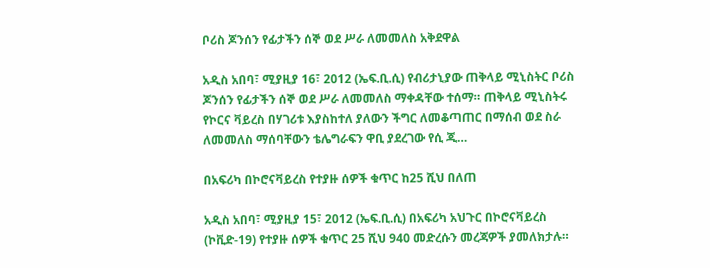ቦሪስ ጆንሰን የፊታችን ሰኞ ወደ ሥራ ለመመለስ አቅደዋል

አዲስ አበባ፣ ሚያዚያ 16፣ 2012 (ኤፍ.ቢ.ሲ) የብሪታኒያው ጠቅላይ ሚኒስትር ቦሪስ ጆንሰን የፊታችን ሰኞ ወደ ሥራ ለመመለስ ማቀዳቸው ተሰማ። ጠቅላይ ሚኒስትሩ የኮርና ቫይረስ በሃገሪቱ እያስከተለ ያለውን ችግር ለመቆጣጠር በማሰብ ወደ ስራ ለመመለስ ማሰባቸውን ቴሌግራፍን ዋቢ ያደረገው የሲ ጂ…

በአፍሪካ በኮሮናቫይረስ የተያዙ ሰዎች ቁጥር ከ25 ሺህ በለጠ

አዲስ አበባ፣ ሚያዚያ 15፣ 2012 (ኤፍ.ቢ.ሲ) በአፍሪካ አህጉር በኮሮናቫይረስ (ኮቪድ-19) የተያዙ ሰዎች ቁጥር 25 ሺህ 940 መድረሱን መረጃዎች ያመለክታሉ።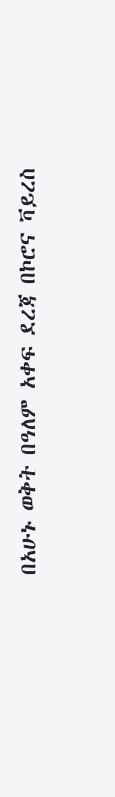በአሁኑ ወቅት በዓለም አቀፍ ደረጃ በኮሮና ቫይረስ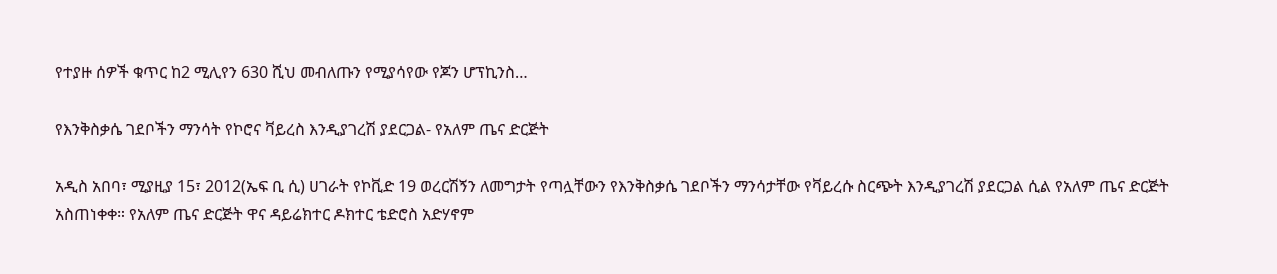የተያዙ ሰዎች ቁጥር ከ2 ሚሊየን 630 ሺህ መብለጡን የሚያሳየው የጆን ሆፕኪንስ…

የእንቅስቃሴ ገደቦችን ማንሳት የኮሮና ቫይረስ እንዲያገረሽ ያደርጋል- የአለም ጤና ድርጅት

አዲስ አበባ፣ ሚያዚያ 15፣ 2012(ኤፍ ቢ ሲ) ሀገራት የኮቪድ 19 ወረርሽኝን ለመግታት የጣሏቸውን የእንቅስቃሴ ገደቦችን ማንሳታቸው የቫይረሱ ስርጭት እንዲያገረሽ ያደርጋል ሲል የአለም ጤና ድርጅት አስጠነቀቀ። የአለም ጤና ድርጅት ዋና ዳይሬክተር ዶክተር ቴድሮስ አድሃኖም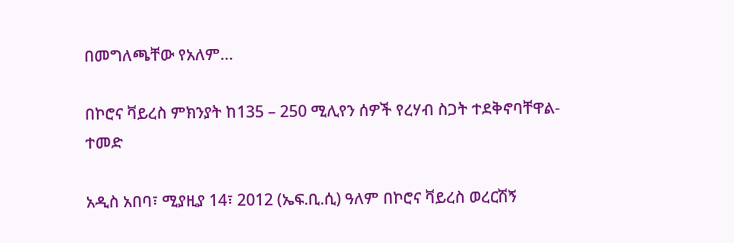በመግለጫቸው የአለም…

በኮሮና ቫይረስ ምክንያት ከ135 – 250 ሚሊየን ሰዎች የረሃብ ስጋት ተደቅኖባቸዋል- ተመድ

አዲስ አበባ፣ ሚያዚያ 14፣ 2012 (ኤፍ.ቢ.ሲ) ዓለም በኮሮና ቫይረስ ወረርሽኝ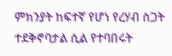ምክንያት ከፍተኛ የሆነ የረሃብ ስጋት ተደቅኖባታል ሲል የተባበሩት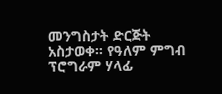መንግስታት ድርጅት አስታወቀ። የዓለም ምግብ ፕሮግራም ሃላፊ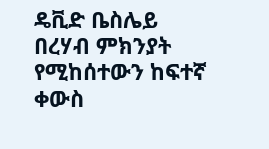ዴቪድ ቤስሌይ በረሃብ ምክንያት የሚከሰተውን ከፍተኛ ቀውስ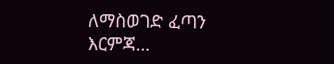ለማስወገድ ፈጣን እርምጃ…